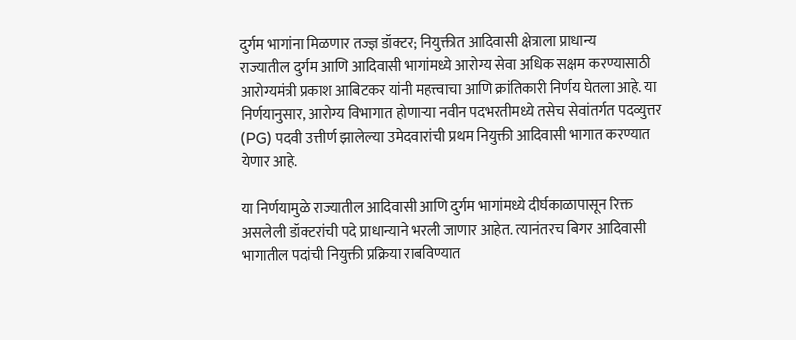दुर्गम भागांना मिळणार तज्ज्ञ डॉक्टर; नियुक्तीत आदिवासी क्षेत्राला प्राधान्य
राज्यातील दुर्गम आणि आदिवासी भागांमध्ये आरोग्य सेवा अधिक सक्षम करण्यासाठी आरोग्यमंत्री प्रकाश आबिटकर यांनी महत्त्वाचा आणि क्रांतिकारी निर्णय घेतला आहे. या निर्णयानुसार, आरोग्य विभागात होणाऱ्या नवीन पदभरतीमध्ये तसेच सेवांतर्गत पदव्युत्तर (PG) पदवी उत्तीर्ण झालेल्या उमेदवारांची प्रथम नियुक्ती आदिवासी भागात करण्यात येणार आहे.

या निर्णयामुळे राज्यातील आदिवासी आणि दुर्गम भागांमध्ये दीर्घकाळापासून रिक्त असलेली डॉक्टरांची पदे प्राधान्याने भरली जाणार आहेत. त्यानंतरच बिगर आदिवासी भागातील पदांची नियुक्ती प्रक्रिया राबविण्यात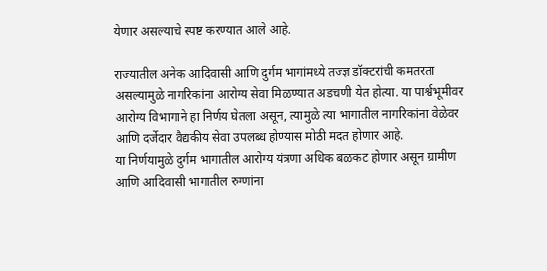येणार असल्याचे स्पष्ट करण्यात आले आहे.

राज्यातील अनेक आदिवासी आणि दुर्गम भागांमध्ये तज्ज्ञ डॉक्टरांची कमतरता असल्यामुळे नागरिकांना आरोग्य सेवा मिळण्यात अडचणी येत होत्या. या पार्श्वभूमीवर आरोग्य विभागाने हा निर्णय घेतला असून, त्यामुळे त्या भागातील नागरिकांना वेळेवर आणि दर्जेदार वैद्यकीय सेवा उपलब्ध होण्यास मोठी मदत होणार आहे.
या निर्णयामुळे दुर्गम भागातील आरोग्य यंत्रणा अधिक बळकट होणार असून ग्रामीण आणि आदिवासी भागातील रुग्णांना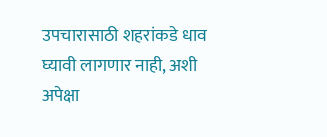उपचारासाठी शहरांकडे धाव घ्यावी लागणार नाही, अशी अपेक्षा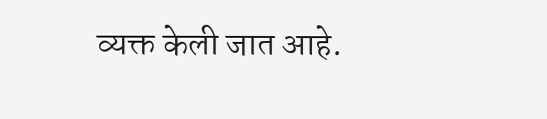व्यक्त केली जात आहे.